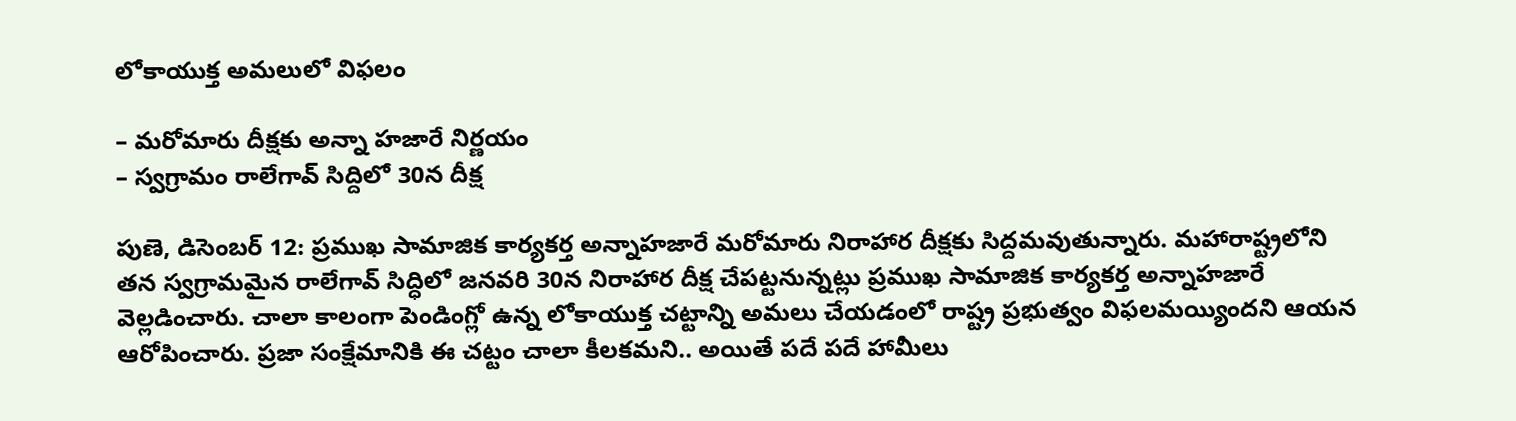లోకాయుక్త అమలులో విఫలం

– మరోమారు దీక్షకు అన్నా హజారే నిర్ణయం
– స్వగ్రామం రాలేగావ్ సిద్దిలో 30న దీక్ష

పుణె, డిసెంబర్ 12: ప్రముఖ సామాజిక కార్యకర్త అన్నాహజారే మరోమారు నిరాహార దీక్షకు సిద్దమవుతున్నారు. మహారాష్ట్రలోని తన స్వగ్రామమైన రాలేగావ్ సిద్ధిలో జనవరి 30న నిరాహార దీక్ష చేపట్టనున్నట్లు ప్రముఖ సామాజిక కార్యకర్త అన్నాహజారే వెల్లడించారు. చాలా కాలంగా పెండింగ్లో ఉన్న లోకాయుక్త చట్టాన్ని అమలు చేయడంలో రాష్ట్ర ప్రభుత్వం విఫలమయ్యిందని ఆయన ఆరోపించారు. ప్రజా సంక్షేమానికి ఈ చట్టం చాలా కీలకమని.. అయితే పదే పదే హామీలు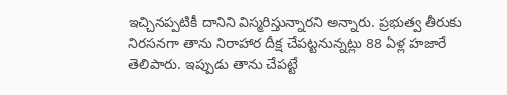ఇచ్చినప్పటికీ దానిని విస్మరిస్తున్నారని అన్నారు. ప్రభుత్వ తీరుకు నిరసనగా తాను నిరాహార దీక్ష చేపట్టనున్నట్లు 88 ఏళ్ల హజారే తెలిపారు. ఇప్పుడు తాను చేపట్టే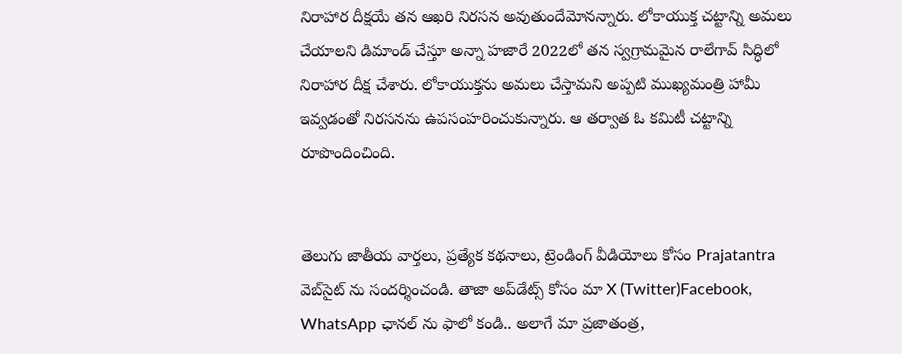నిరాహార దీక్షయే తన ఆఖరి నిరసన అవుతుందేమోనన్నారు. లోకాయుక్త చట్టాన్ని అమలు చేయాలని డిమాండ్ చేస్తూ అన్నా హజారే 2022లో తన స్వగ్రామమైన రాలేగావ్ సిద్ధిలో నిరాహార దీక్ష చేశారు. లోకాయుక్తను అమలు చేస్తామని అప్పటి ముఖ్యమంత్రి హామీ ఇవ్వడంతో నిరసనను ఉపసంహరించుకున్నారు. ఆ తర్వాత ఓ కమిటీ చట్టాన్ని రూపొందించింది.


తెలుగు జాతీయ వార్తలు, ప్రత్యేక కథనాలు, ట్రెండింగ్ వీడియోలు కోసం Prajatantra వెబ్‌సైట్ ను సందర్శించండి. తాజా అప్‌డేట్స్ కోసం మా X (Twitter)Facebook, WhatsApp ఛానల్ ను ఫాలో కండి.. అలాగే మా ప్రజాతంత్ర,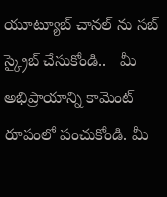యూట్యూబ్ చానల్ ను సబ్ స్క్రైబ్ చేసుకోండి..   మీ అభిప్రాయాన్ని కామెంట్ రూపంలో పంచుకోండి. మీ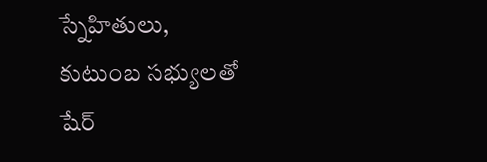స్నేహితులు, కుటుంబ సభ్యులతో షేర్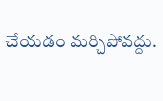చేయడం మర్చిపోవద్దు.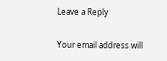Leave a Reply

Your email address will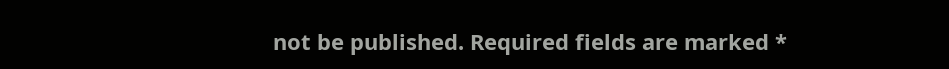not be published. Required fields are marked *